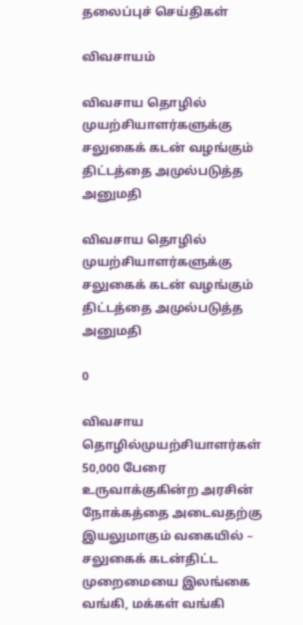தலைப்புச் செய்திகள்

விவசாயம்

விவசாய தொழில் முயற்சியாளர்களுக்கு சலுகைக் கடன் வழங்கும் திட்டத்தை அமுல்படுத்த அனுமதி

விவசாய தொழில் முயற்சியாளர்களுக்கு சலுகைக் கடன் வழங்கும் திட்டத்தை அமுல்படுத்த அனுமதி

0

விவசாய தொழில்முயற்சியாளர்கள் 50,000 பேரை உருவாக்குகின்ற அரசின் நோக்கத்தை அடைவதற்கு இயலுமாகும் வகையில் – சலுகைக் கடன்திட்ட முறைமையை இலங்கை வங்கி, மக்கள் வங்கி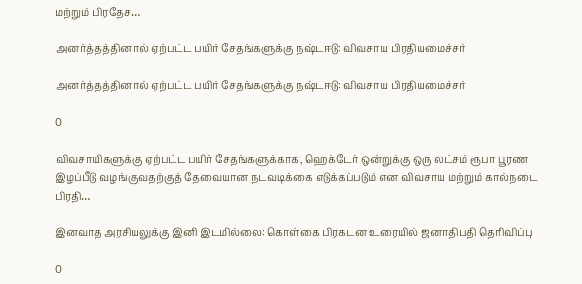மற்றும் பிரதேச…

அனர்த்தத்தினால் ஏற்பட்ட பயிர் சேதங்களுக்கு நஷ்டஈடு: விவசாய பிரதியமைச்சர்

அனர்த்தத்தினால் ஏற்பட்ட பயிர் சேதங்களுக்கு நஷ்டஈடு: விவசாய பிரதியமைச்சர்

0

விவசாயிகளுக்கு ஏற்பட்ட பயிர் சேதங்களுக்காக, ஹெக்டேர் ஒன்றுக்கு ஒரு லட்சம் ரூபா பூரண இழப்பீடு வழங்குவதற்குத் தேவையான நடவடிக்கை எடுக்கப்படும் என விவசாய மற்றும் கால்நடை பிரதி…

இனவாத அரசியலுக்கு இனி இடமில்லை: கொள்கை பிரகடன உரையில் ஜனாதிபதி தெரிவிப்பு

0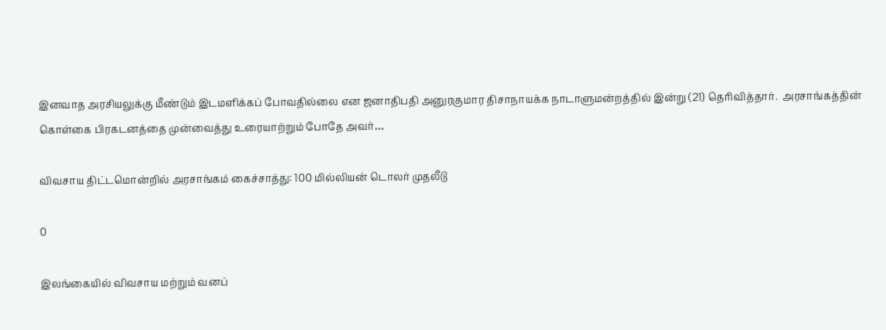இனவாத அரசியலுக்கு மீண்டும் இடமளிக்கப் போவதில்லை என ஜனாதிபதி அனுரகுமார திசாநாயக்க நாடாளுமன்றத்தில் இன்று (21) தெரிவித்தார்.  அரசாங்கத்தின் கொள்கை பிரகடனத்தை முன்வைத்து உரையாற்றும் போதே அவர்…

விவசாய திட்டமொன்றில் அரசாங்கம் கைச்சாத்து: 100 மில்லியன் டொலர் முதலீடு

0

இலங்கையில் விவசாய மற்றும் வனப்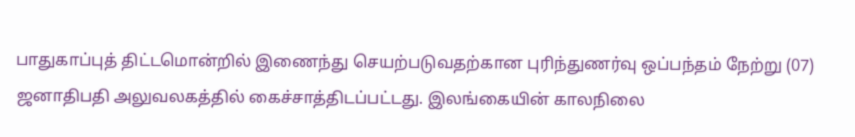பாதுகாப்புத் திட்டமொன்றில் இணைந்து செயற்படுவதற்கான புரிந்துணர்வு ஒப்பந்தம் நேற்று (07) ஜனாதிபதி அலுவலகத்தில் கைச்சாத்திடப்பட்டது. இலங்கையின் காலநிலை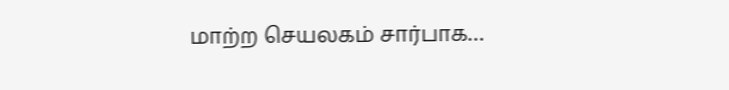மாற்ற செயலகம் சார்பாக…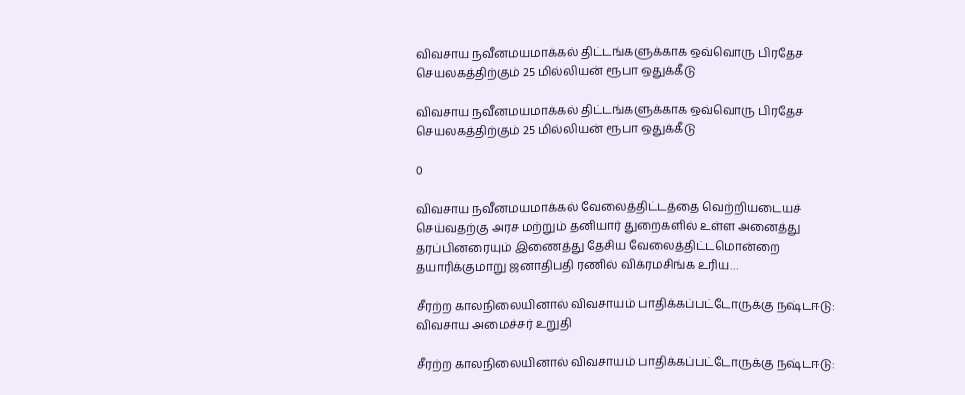விவசாய நவீனமயமாக்கல் திட்டங்களுக்காக ஒவ்வொரு பிரதேச செயலகத்திற்கும் 25 மில்லியன் ரூபா ஒதுக்கீடு

விவசாய நவீனமயமாக்கல் திட்டங்களுக்காக ஒவ்வொரு பிரதேச செயலகத்திற்கும் 25 மில்லியன் ரூபா ஒதுக்கீடு

0

விவசாய நவீனமயமாக்கல் வேலைத்திட்டத்தை வெற்றியடையச் செய்வதற்கு அரச மற்றும் தனியார் துறைகளில் உள்ள அனைத்து தரப்பினரையும் இணைத்து தேசிய வேலைத்திட்டமொன்றை தயாரிக்குமாறு ஜனாதிபதி ரணில் விக்ரமசிங்க உரிய…

சீரற்ற காலநிலையினால் விவசாயம் பாதிக்கப்பட்டோருக்கு நஷ்டஈடு: விவசாய அமைச்சர் உறுதி

சீரற்ற காலநிலையினால் விவசாயம் பாதிக்கப்பட்டோருக்கு நஷ்டஈடு: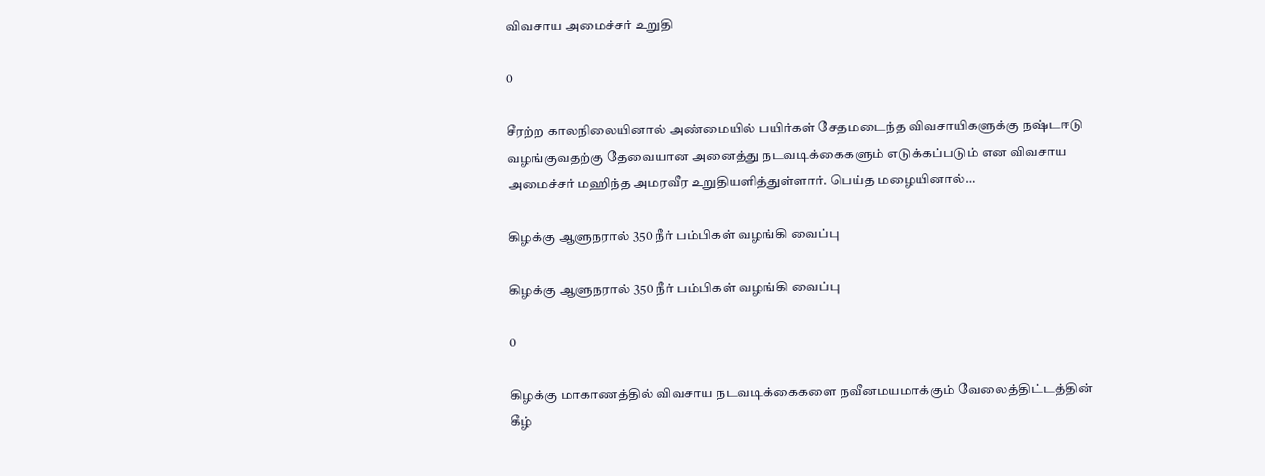விவசாய அமைச்சர் உறுதி

0

சீரற்ற காலநிலையினால் அண்மையில் பயிர்கள் சேதமடைந்த விவசாயிகளுக்கு நஷ்டஈடு வழங்குவதற்கு தேவையான அனைத்து நடவடிக்கைகளும் எடுக்கப்படும் என விவசாய அமைச்சர் மஹிந்த அமரவீர உறுதியளித்துள்ளார். பெய்த மழையினால்…

கிழக்கு ஆளுநரால் 350 நீர் பம்பிகள் வழங்கி வைப்பு

கிழக்கு ஆளுநரால் 350 நீர் பம்பிகள் வழங்கி வைப்பு

0

கிழக்கு மாகாணத்தில் விவசாய நடவடிக்கைகளை நவீனமயமாக்கும் வேலைத்திட்டத்தின் கீழ்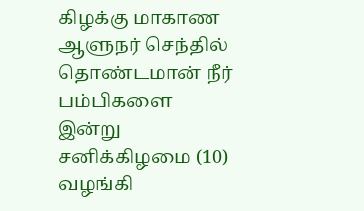கிழக்கு மாகாண ஆளுநர் செந்தில் தொண்டமான் நீர் பம்பிகளை இன்று சனிக்கிழமை (10) வழங்கி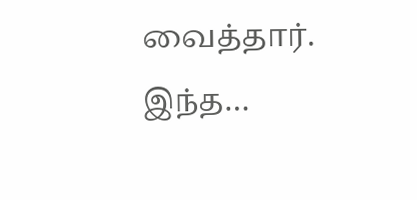வைத்தார். இந்த…